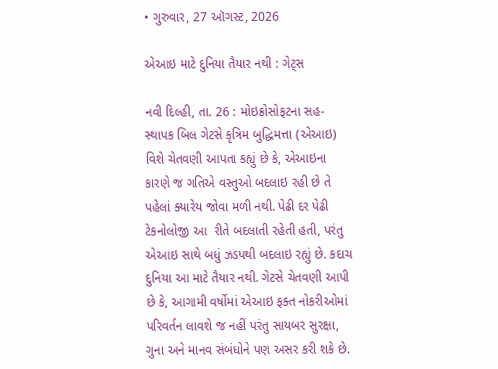• ગુરુવાર, 27 ઑગસ્ટ, 2026

એઆઇ માટે દુનિયા તૈયાર નથી : ગેટ્સ

નવી દિલ્હી, તા. 26 : મોઇક્રોસોફટના સહ-સ્થાપક બિલ ગેટસે કૃત્રિમ બુદ્ધિમત્તા (એઆઇ) વિશે ચેતવણી આપતા કહ્યું છે કે, એઆઇના કારણે જ ગતિએ વસ્તુઓ બદલાઇ રહી છે તે પહેલાં ક્યારેય જોવા મળી નથી. પેઢી દર પેઢી ટેકનોલોજી આ  રીતે બદલાતી રહેતી હતી, પરંતુ એઆઇ સાથે બધું ઝડપથી બદલાઇ રહ્યું છે. કદાચ દુનિયા આ માટે તૈયાર નથી. ગેટસે ચેતવણી આપી છે કે, આગામી વર્ષોમાં એઆઇ ફક્ત નોકરીઓમાં પરિવર્તન લાવશે જ નહીં પરંતુ સાયબર સુરક્ષા, ગુના અને માનવ સંબંધોને પણ અસર કરી શકે છે.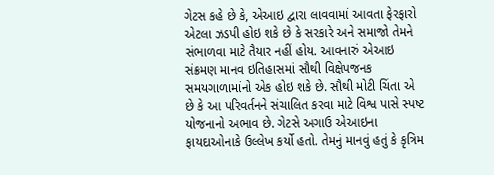ગેટસ કહે છે કે, એઆઇ દ્વારા લાવવામાં આવતા ફેરફારો એટલા ઝડપી હોઇ શકે છે કે સરકારે અને સમાજો તેમને સંભાળવા માટે તૈયાર નહીં હોય. આવનારું એઆઇ સંક્રમણ માનવ ઇતિહાસમાં સૌથી વિક્ષેપજનક સમયગાળામાંનો એક હોઇ શકે છે. સૌથી મોટી ચિંતા એ છે કે આ પરિવર્તનને સંચાલિત કરવા માટે વિશ્વ પાસે સ્પષ્ટ યોજનાનો અભાવ છે. ગેટસે અગાઉ એઆઇના ફાયદાઓનાકે ઉલ્લેખ કર્યો હતો. તેમનું માનવું હતું કે કૃત્રિમ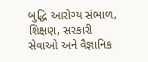બુદ્ધિ આરોગ્ય સંભાળ, શિક્ષણ, સરકારી સેવાઓ અને વૈજ્ઞાનિક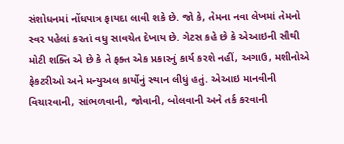સંશોધનમાં નોંધપાત્ર ફાયદા લાવી શકે છે. જો કે, તેમના નવા લેખમાં તેમનો સ્વર પહેલાં કરતાં વધુ સાવચેત દેખાય છે. ગેટસ કહે છે કે એઆઇની સૌથી મોટી શક્તિ એ છે કે તે ફક્ત એક પ્રકારનું કાર્ય કરશે નહીં, અગાઉ, મશીનોએ ફેકટરીઓ અને મન્યુઅલ કાર્યોનું સ્થાન લીધું હતું. એઆઇ માનવીની વિચારવાની, સાંભળવાની, જોવાની, બોલવાની અને તર્ક કરવાની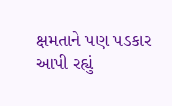ક્ષમતાને પણ પડકાર આપી રહ્યું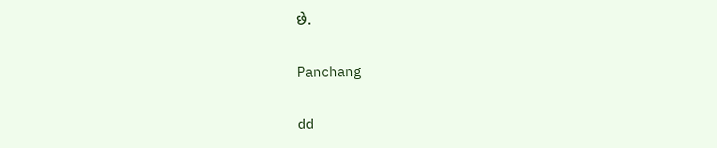છે.

Panchang

dd